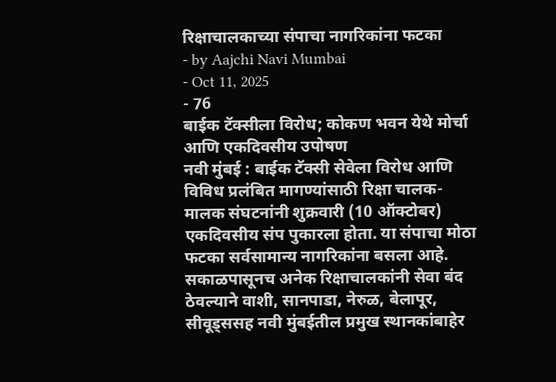रिक्षाचालकाच्या संपाचा नागरिकांना फटका
- by Aajchi Navi Mumbai
- Oct 11, 2025
- 76
बाईक टॅक्सीला विरोध; कोकण भवन येथे मोर्चा आणि एकदिवसीय उपोषण
नवी मुंबई : बाईक टॅक्सी सेवेला विरोध आणि विविध प्रलंबित मागण्यांसाठी रिक्षा चालक-मालक संघटनांनी शुक्रवारी (10 ऑक्टोबर) एकदिवसीय संप पुकारला होता. या संपाचा मोठा फटका सर्वसामान्य नागरिकांना बसला आहे. सकाळपासूनच अनेक रिक्षाचालकांनी सेवा बंद ठेवल्याने वाशी, सानपाडा, नेरुळ, बेलापूर, सीवूड्ससह नवी मुंबईतील प्रमुख स्थानकांबाहेर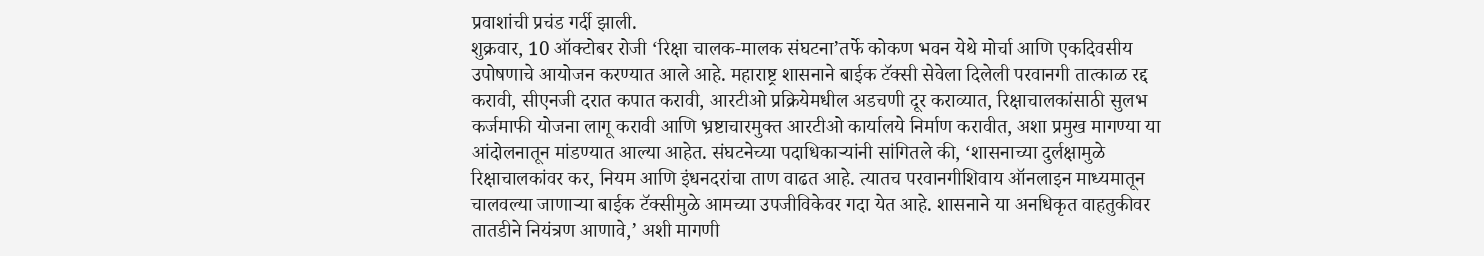प्रवाशांची प्रचंड गर्दी झाली.
शुक्रवार, 10 ऑक्टोबर रोजी ‘रिक्षा चालक-मालक संघटना’तर्फे कोकण भवन येथे मोर्चा आणि एकदिवसीय उपोषणाचे आयोजन करण्यात आले आहे. महाराष्ट्र शासनाने बाईक टॅक्सी सेवेला दिलेली परवानगी तात्काळ रद्द करावी, सीएनजी दरात कपात करावी, आरटीओ प्रक्रियेमधील अडचणी दूर कराव्यात, रिक्षाचालकांसाठी सुलभ कर्जमाफी योजना लागू करावी आणि भ्रष्टाचारमुक्त आरटीओ कार्यालये निर्माण करावीत, अशा प्रमुख मागण्या या आंदोलनातून मांडण्यात आल्या आहेत. संघटनेच्या पदाधिकाऱ्यांनी सांगितले की, ‘शासनाच्या दुर्लक्षामुळे रिक्षाचालकांवर कर, नियम आणि इंधनदरांचा ताण वाढत आहे. त्यातच परवानगीशिवाय ऑनलाइन माध्यमातून चालवल्या जाणाऱ्या बाईक टॅक्सीमुळे आमच्या उपजीविकेवर गदा येत आहे. शासनाने या अनधिकृत वाहतुकीवर तातडीने नियंत्रण आणावे,’ अशी मागणी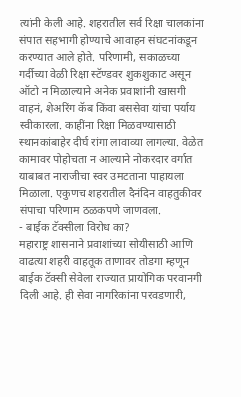त्यांनी केली आहे. शहरातील सर्व रिक्षा चालकांना संपात सहभागी होण्याचे आवाहन संघटनांकडून करण्यात आले होते. परिणामी, सकाळच्या गर्दीच्या वेळी रिक्षा स्टॅण्डवर शुकशुकाट असून ऑटो न मिळाल्याने अनेक प्रवाशांनी खासगी वाहनं, शेअरिंग कॅब किंवा बससेवा यांचा पर्याय स्वीकारला. काहींना रिक्षा मिळवण्यासाठी स्थानकांबाहेर दीर्घ रांगा लावाव्या लागल्या. वेळेत कामावर पोहोचता न आल्याने नोकरदार वर्गात याबाबत नाराजीचा स्वर उमटताना पाहायला मिळाला. एकुणच शहरातील दैनंदिन वाहतुकीवर संपाचा परिणाम ठळकपणे जाणवला.
- बाईक टॅक्सीला विरोध का?
महाराष्ट्र शासनाने प्रवाशांच्या सोयीसाठी आणि वाढत्या शहरी वाहतूक ताणावर तोडगा म्हणून बाईक टॅक्सी सेवेला राज्यात प्रायोगिक परवानगी दिली आहे. ही सेवा नागरिकांना परवडणारी,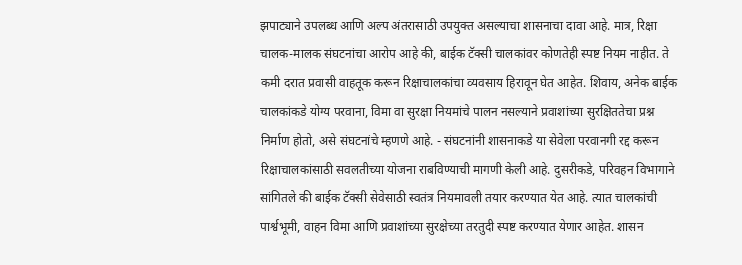झपाट्याने उपलब्ध आणि अल्प अंतरासाठी उपयुक्त असल्याचा शासनाचा दावा आहे. मात्र, रिक्षा चालक-मालक संघटनांचा आरोप आहे की, बाईक टॅक्सी चालकांवर कोणतेही स्पष्ट नियम नाहीत. ते कमी दरात प्रवासी वाहतूक करून रिक्षाचालकांचा व्यवसाय हिरावून घेत आहेत. शिवाय, अनेक बाईक चालकांकडे योग्य परवाना, विमा वा सुरक्षा नियमांचे पालन नसल्याने प्रवाशांच्या सुरक्षिततेचा प्रश्न निर्माण होतो, असे संघटनांचे म्हणणे आहे. - संघटनांनी शासनाकडे या सेवेला परवानगी रद्द करून रिक्षाचालकांसाठी सवलतीच्या योजना राबविण्याची मागणी केली आहे. दुसरीकडे, परिवहन विभागाने सांगितले की बाईक टॅक्सी सेवेसाठी स्वतंत्र नियमावली तयार करण्यात येत आहे. त्यात चालकांची पार्श्वभूमी, वाहन विमा आणि प्रवाशांच्या सुरक्षेच्या तरतुदी स्पष्ट करण्यात येणार आहेत. शासन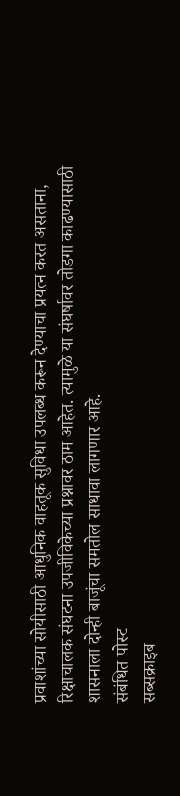प्रवाशांच्या सोयीसाठी आधुनिक वाहतूक सुविधा उपलब्ध करून देण्याचा प्रयत्न करत असताना, रिक्षाचालक संघटना उपजीविकेच्या प्रश्नावर ठाम आहेत. त्यामुळे या संघर्षावर तोडगा काढण्यासाठी शासनाला दोन्ही बाजूंचा समतोल साधावा लागणार आहे.
संबंधित पोस्ट
सब्सक्राइब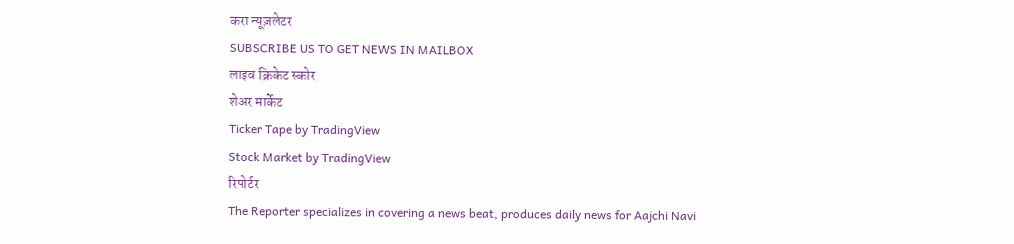करा न्यूज़लेटर
SUBSCRIBE US TO GET NEWS IN MAILBOX
लाइव क्रिकेट स्कोर
शेअर मार्केट
Ticker Tape by TradingView
Stock Market by TradingView
रिपोर्टर
The Reporter specializes in covering a news beat, produces daily news for Aajchi Navi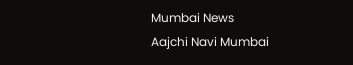Mumbai News
Aajchi Navi Mumbai